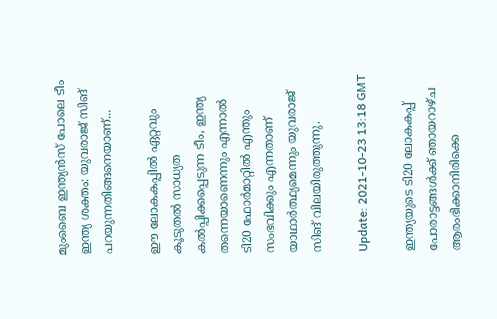മുംബൈ ഇന്ത്യൻസ് പോലെ ടീം ഇന്ത്യ ശക്തം: യുവരാജ് സിങ് പറയുന്നതിങ്ങനെയാണ്...

ഈ ലോകകപ്പില്‍ ഏറ്റവും കൂടുതല്‍ സാധ്യത കല്‍പ്പിക്കപ്പെടുന്ന ടീം, ഇന്ത്യ തന്നെയാണെന്നും എന്നാല്‍ ടി20 ഫോര്‍മാറ്റില്‍ എന്തും സംഭവിക്കും എന്നതാണ് യാഥാര്‍ത്ഥ്യമെന്നും യുവരാജ് സിങ് വിലയിരുത്തുന്നു.

Update: 2021-10-23 13:18 GMT

ഇന്ത്യയുടെ ടി20 ലോകകപ്പ് പോരാട്ടങ്ങള്‍ക്ക് ഞായറാഴ്ച ആരംഭിക്കാനിരിക്കെ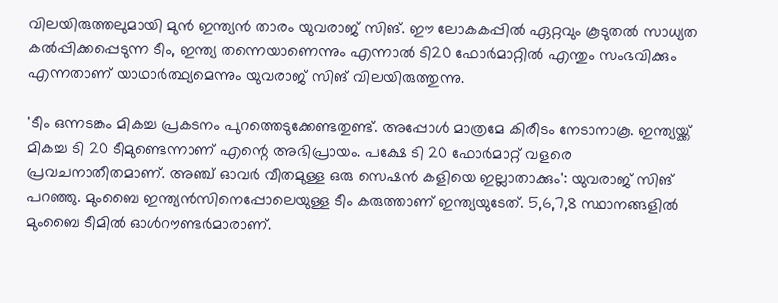വിലയിരുത്തലുമായി മുന്‍ ഇന്ത്യന്‍ താരം യുവരാജ് സിങ്. ഈ ലോകകപ്പില്‍ ഏറ്റവും കൂടുതല്‍ സാധ്യത കല്‍പ്പിക്കപ്പെടുന്ന ടീം, ഇന്ത്യ തന്നെയാണെന്നും എന്നാല്‍ ടി20 ഫോര്‍മാറ്റില്‍ എന്തും സംഭവിക്കും എന്നതാണ് യാഥാര്‍ത്ഥ്യമെന്നും യുവരാജ് സിങ് വിലയിരുത്തുന്നു.

'ടീം ഒന്നടങ്കം മികച്ച പ്രകടനം പുറത്തെടുക്കേണ്ടതുണ്ട്. അപ്പോൾ മാത്രമേ കിരീടം നേടാനാകൂ. ഇന്ത്യയ്ക്ക് മികച്ച ടി 20 ടീമുണ്ടെന്നാണ് എന്റെ അഭിപ്രായം. പക്ഷേ ടി 20 ഫോർമാറ്റ് വളരെ പ്രവചനാതീതമാണ്. അഞ്ച് ഓവർ വീതമുള്ള ഒരു സെഷൻ കളിയെ ഇല്ലാതാക്കും': യുവരാജ് സിങ് പറഞ്ഞു. മുംബൈ ഇന്ത്യന്‍സിനെപ്പോലെയുള്ള ടീം കരുത്താണ് ഇന്ത്യയുടേത്. 5,6,7,8 സ്ഥാനങ്ങളില്‍ മുംബൈ ടീമില്‍ ഓള്‍റൗണ്ടര്‍മാരാണ്.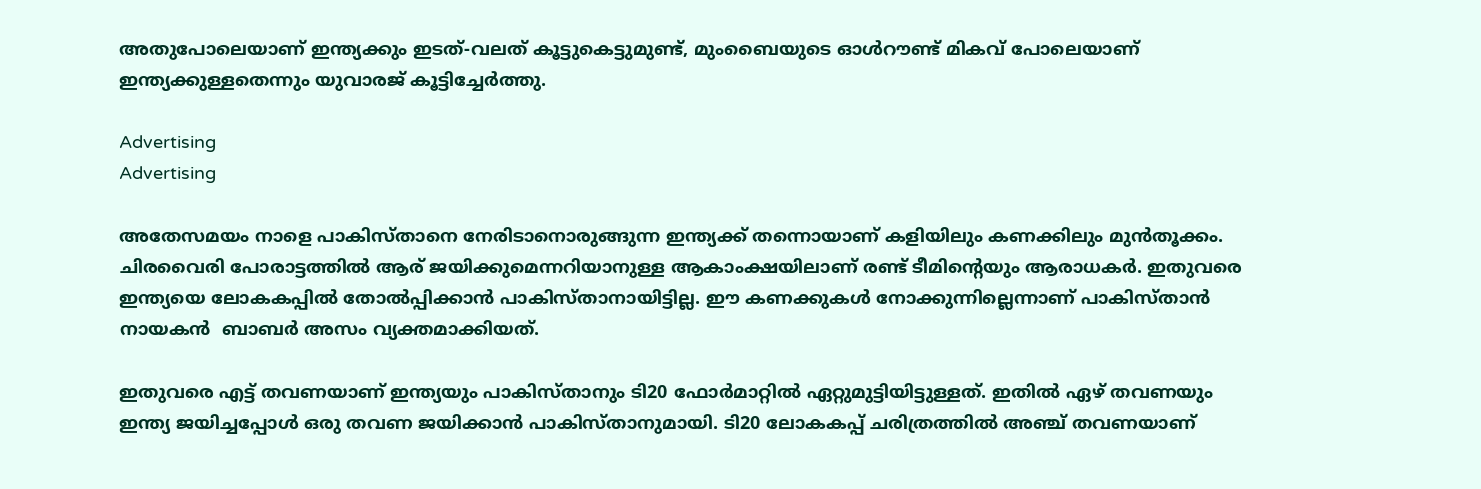അതുപോലെയാണ് ഇന്ത്യക്കും ഇടത്-വലത് കൂട്ടുകെട്ടുമുണ്ട്, മുംബൈയുടെ ഓള്‍റൗണ്ട് മികവ് പോലെയാണ് ഇന്ത്യക്കുള്ളതെന്നും യുവാരജ് കൂട്ടിച്ചേര്‍ത്തു.

Advertising
Advertising

അതേസമയം നാളെ പാകിസ്താനെ നേരിടാനൊരുങ്ങുന്ന ഇന്ത്യക്ക് തന്നൊയാണ് കളിയിലും കണക്കിലും മുന്‍തൂക്കം. ചിരവൈരി പോരാട്ടത്തില്‍ ആര് ജയിക്കുമെന്നറിയാനുള്ള ആകാംക്ഷയിലാണ് രണ്ട് ടീമിന്റെയും ആരാധകര്‍. ഇതുവരെ ഇന്ത്യയെ ലോകകപ്പില്‍ തോല്‍പ്പിക്കാന്‍ പാകിസ്താനായിട്ടില്ല. ഈ കണക്കുകൾ നോക്കുന്നില്ലെന്നാണ് പാകിസ്താൻ നായകൻ  ബാബര്‍ അസം വ്യക്തമാക്കിയത്.

ഇതുവരെ എട്ട് തവണയാണ് ഇന്ത്യയും പാകിസ്താനും ടി20 ഫോര്‍മാറ്റില്‍ ഏറ്റുമുട്ടിയിട്ടുള്ളത്. ഇതില്‍ ഏഴ് തവണയും ഇന്ത്യ ജയിച്ചപ്പോള്‍ ഒരു തവണ ജയിക്കാന്‍ പാകിസ്താനുമായി. ടി20 ലോകകപ്പ് ചരിത്രത്തില്‍ അഞ്ച് തവണയാണ്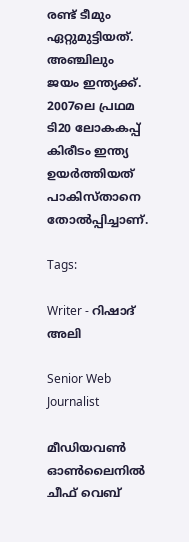രണ്ട് ടീമും ഏറ്റുമുട്ടിയത്. അഞ്ചിലും ജയം ഇന്ത്യക്ക്. 2007ലെ പ്രഥമ ടി20 ലോകകപ്പ് കിരീടം ഇന്ത്യ ഉയര്‍ത്തിയത് പാകിസ്താനെ തോല്‍പ്പിച്ചാണ്.

Tags:

Writer - റിഷാദ് അലി

Senior Web Journalist

മീഡിയവൺ ഓൺലൈനിൽ ചീഫ് വെബ്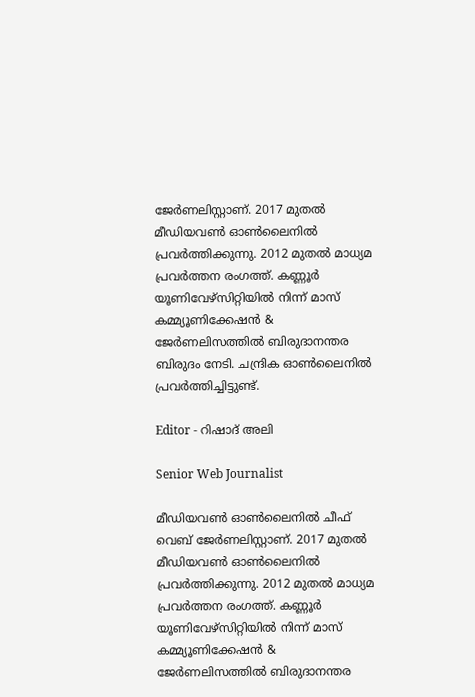ജേർണലിസ്റ്റാണ്. 2017 മുതൽ മീഡിയവൺ ഓൺലൈനിൽ പ്രവർത്തിക്കുന്നു. 2012 മുതൽ മാധ്യമ പ്രവർത്തന രംഗത്ത്. കണ്ണൂര്‍ യൂണിവേഴ്‌സിറ്റിയിൽ നിന്ന് മാസ് കമ്മ്യൂണിക്കേഷന്‍ & ജേര്‍ണലിസത്തില്‍ ബിരുദാനന്തര ബിരുദം നേടി. ചന്ദ്രിക ഓണ്‍ലൈനില്‍ പ്രവര്‍ത്തിച്ചിട്ടുണ്ട്.

Editor - റിഷാദ് അലി

Senior Web Journalist

മീഡിയവൺ ഓൺലൈനിൽ ചീഫ് വെബ് ജേർണലിസ്റ്റാണ്. 2017 മുതൽ മീഡിയവൺ ഓൺലൈനിൽ പ്രവർത്തിക്കുന്നു. 2012 മുതൽ മാധ്യമ പ്രവർത്തന രംഗത്ത്. കണ്ണൂര്‍ യൂണിവേഴ്‌സിറ്റിയിൽ നിന്ന് മാസ് കമ്മ്യൂണിക്കേഷന്‍ & ജേര്‍ണലിസത്തില്‍ ബിരുദാനന്തര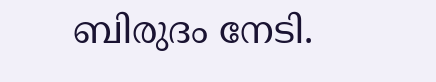ബിരുദം നേടി.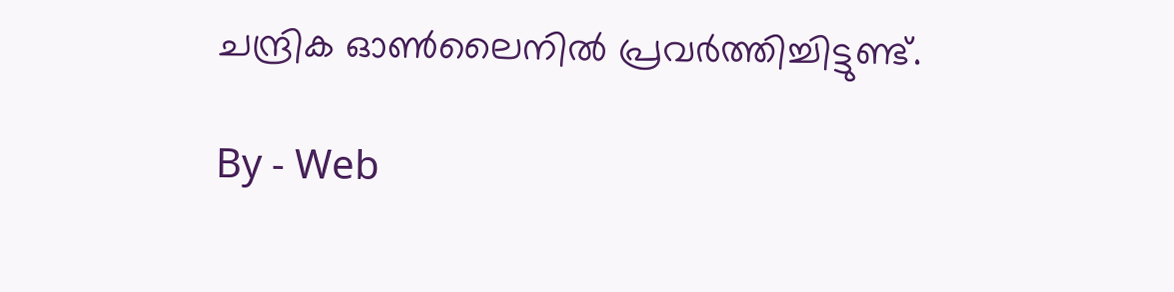ചന്ദ്രിക ഓണ്‍ലൈനില്‍ പ്രവര്‍ത്തിച്ചിട്ടുണ്ട്.

By - Web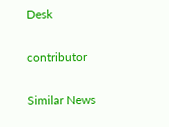Desk

contributor

Similar News